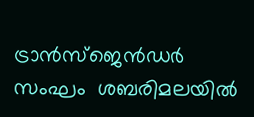ട്രാന്‍സ്‍ജെന്‍ഡര്‍ സംഘം  ശബരിമലയില്‍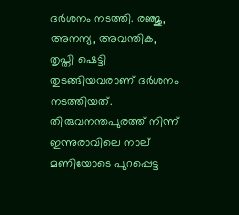ദര്‍ശനം നടത്തി. രഞ്ജു, അനന്യ, അവന്തിക, തൃപ്തി ഷെട്ടി തുടങ്ങിയവരാണ് ദര്‍ശനം നടത്തിയത്.  തിരുവനന്തപുരത്ത് നിന്ന് ഇന്നുരാവിലെ നാല് മണിയോടെ പുറപ്പെട്ട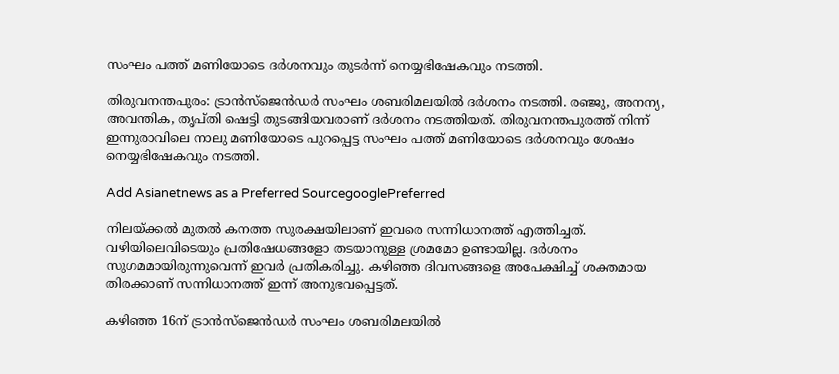സംഘം പത്ത് മണിയോടെ ദര്‍ശനവും തുടര്‍ന്ന് നെയ്യഭിഷേകവും നടത്തി.

തിരുവനന്തപുരം: ട്രാന്‍സ്‍ജെന്‍ഡര്‍ സംഘം ശബരിമലയില്‍ ദര്‍ശനം നടത്തി. രഞ്ജു, അനന്യ, അവന്തിക, തൃപ്തി ഷെട്ടി തുടങ്ങിയവരാണ് ദര്‍ശനം നടത്തിയത്. തിരുവനന്തപുരത്ത് നിന്ന് ഇന്നുരാവിലെ നാലു മണിയോടെ പുറപ്പെട്ട സംഘം പത്ത് മണിയോടെ ദര്‍ശനവും ശേഷം നെയ്യഭിഷേകവും നടത്തി.

Add Asianetnews as a Preferred SourcegooglePreferred

നിലയ്ക്കല്‍ മുതല്‍ കനത്ത സുരക്ഷയിലാണ് ഇവരെ സന്നിധാനത്ത് എത്തിച്ചത്. വഴിയിലെവിടെയും പ്രതിഷേധങ്ങളോ തടയാനുള്ള ശ്രമമോ ഉണ്ടായില്ല. ദര്‍ശനം സുഗമമായിരുന്നുവെന്ന് ഇവര്‍ പ്രതികരിച്ചു. കഴിഞ്ഞ ദിവസങ്ങളെ അപേക്ഷിച്ച് ശക്തമായ തിരക്കാണ് സന്നിധാനത്ത് ഇന്ന് അനുഭവപ്പെട്ടത്.

കഴിഞ്ഞ 16ന് ട്രാന്‍സ്‍ജെന്‍ഡര്‍ സംഘം ശബരിമലയില്‍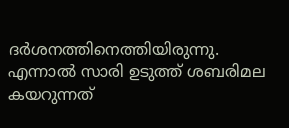ദര്‍ശനത്തിനെത്തിയിരുന്നു. എന്നാല്‍ സാരി ഉടുത്ത് ശബരിമല കയറുന്നത്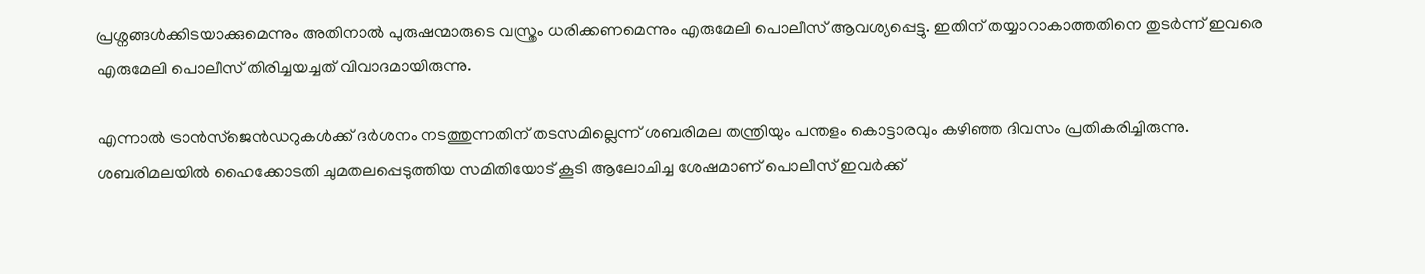പ്രശ്നങ്ങള്‍ക്കിടയാക്കുമെന്നും അതിനാല്‍ പുരുഷന്മാരുടെ വസ്ത്രം ധരിക്കണമെന്നും എരുമേലി പൊലീസ് ആവശ്യപ്പെട്ടു. ഇതിന് തയ്യാറാകാത്തതിനെ തുടര്‍ന്ന് ഇവരെ എരുമേലി പൊലീസ് തിരിച്ചയച്ചത് വിവാദമായിരുന്നു.

എന്നാല്‍ ട്രാന്‍സ്‍ജെന്‍ഡറുകള്‍ക്ക് ദര്‍ശനം നടത്തുന്നതിന് തടസമില്ലെന്ന് ശബരിമല തന്ത്രിയും പന്തളം കൊട്ടാരവും കഴിഞ്ഞ ദിവസം പ്രതികരിച്ചിരുന്നു. ശബരിമലയില്‍ ഹൈക്കോടതി ചുമതലപ്പെടുത്തിയ സമിതിയോട് കൂടി ആലോചിച്ച ശേഷമാണ് പൊലീസ് ഇവര്‍ക്ക്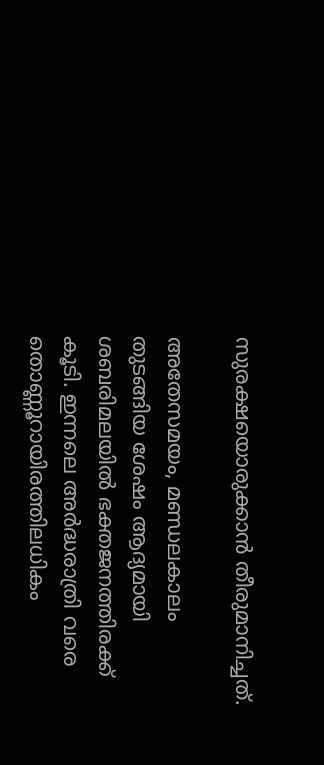സുരക്ഷയൊരുക്കാന്‍ തീരുമാനിച്ചത്.

അതേസമയം, മണ്ഡലകാലം തുടങ്ങിയ ശേഷം ആദ്യമായി ശബരിമലയിൽ ഭക്തജനത്തിരക്ക് കൂടി. ഇന്നലെ അർദ്ധരാത്രി വരെ തൊണ്ണൂറായിരത്തിലധികം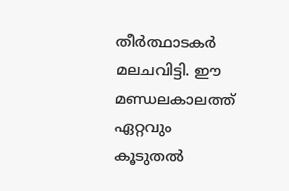തീർത്ഥാടകർ മലചവിട്ടി. ഈ മണ്ഡലകാലത്ത് ഏറ്റവും കൂടുതൽ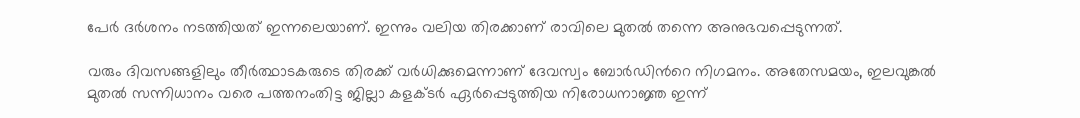പേർ ദർശനം നടത്തിയത് ഇന്നലെയാണ്. ഇന്നും വലിയ തിരക്കാണ് രാവിലെ മുതല്‍ തന്നെ അനുഭവപ്പെടുന്നത്.

വരും ദിവസങ്ങളിലും തീർത്ഥാടകരുടെ തിരക്ക് വർധിക്കുമെന്നാണ് ദേവസ്വം ബോർഡിന്‍റെ നിഗമനം. അതേസമയം, ഇലവുങ്കൽ മുതൽ സന്നിധാനം വരെ പത്തനംതിട്ട ജില്ലാ കളക്ടർ ഏ‍ർപ്പെടുത്തിയ നിരോധനാജ്ഞ ഇന്ന്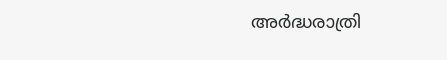അർദ്ധരാത്രി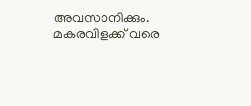അവസാനിക്കും. മകരവിളക്ക് വരെ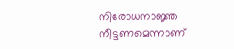നിരോധനാജ്ഞ നീട്ടണമെന്നാണ്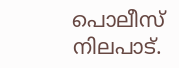പൊലീസ് നിലപാട്.